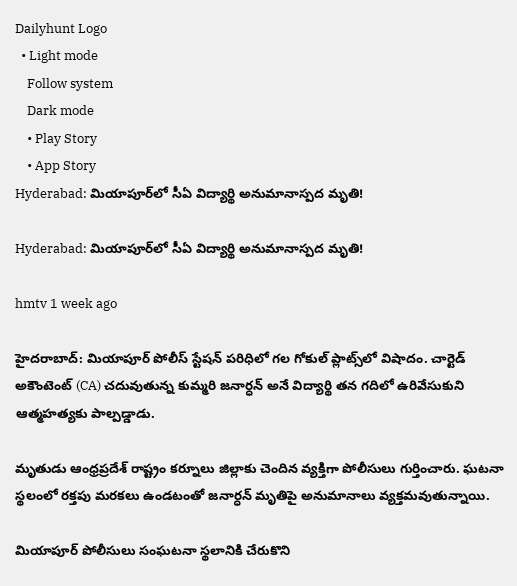Dailyhunt Logo
  • Light mode
    Follow system
    Dark mode
    • Play Story
    • App Story
Hyderabad: మియాపూర్‌లో సీఏ విద్యార్థి అనుమానాస్పద మృతి!

Hyderabad: మియాపూర్‌లో సీఏ విద్యార్థి అనుమానాస్పద మృతి!

hmtv 1 week ago

హైదరాబాద్: మియాపూర్ పోలీస్ స్టేషన్ పరిధిలో గల గోకుల్ ప్లాట్స్‌లో విషాదం. చార్టెడ్ అకౌంటెంట్ (CA) చదువుతున్న కుమ్మరి జనార్ధన్ అనే విద్యార్థి తన గదిలో ఉరివేసుకుని ఆత్మహత్యకు పాల్పడ్డాడు.

మృతుడు ఆంధ్రప్రదేశ్ రాష్ట్రం కర్నూలు జిల్లాకు చెందిన వ్యక్తిగా పోలీసులు గుర్తించారు. ఘటనా స్థలంలో రక్తపు మరకలు ఉండటంతో జనార్ధన్ మృతిపై అనుమానాలు వ్యక్తమవుతున్నాయి.

మియాపూర్ పోలీసులు సంఘటనా స్థలానికి చేరుకొని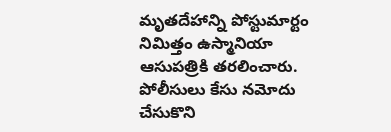మృతదేహాన్ని పోస్టుమార్టం నిమిత్తం ఉస్మానియా ఆసుపత్రికి తరలించారు. పోలీసులు కేసు నమోదు చేసుకొని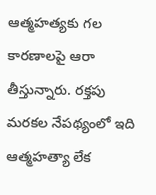ఆత్మహత్యకు గల కారణాలపై ఆరా తీస్తున్నారు. రక్తపు మరకల నేపథ్యంలో ఇది ఆత్మహత్యా లేక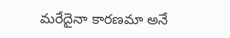మరేదైనా కారణమా అనే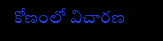కోణంలో విచారణ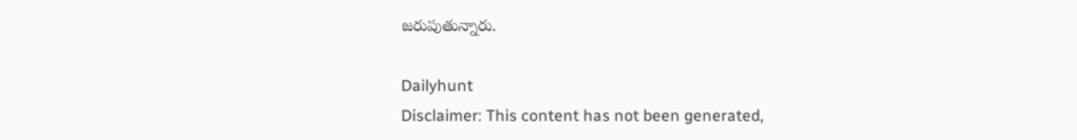జరుపుతున్నారు.

Dailyhunt
Disclaimer: This content has not been generated,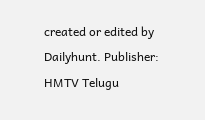created or edited by Dailyhunt. Publisher: HMTV Telugu